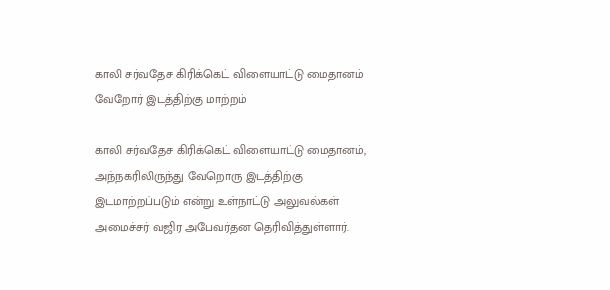காலி சர்வதேச கிரிக்கெட் விளையாட்டு மைதானம் வேறோர் இடத்திற்கு மாற்றம்

காலி சர்வதேச கிரிக்கெட் விளையாட்டு மைதானம், அந்நகரிலிருந்து வேறொரு இடத்திற்கு இடமாற்றப்படும் என்று உள்நாட்டு அலுவல்கள் அமைச்சர் வஜிர அபேவர்தன தெரிவித்துள்ளார்.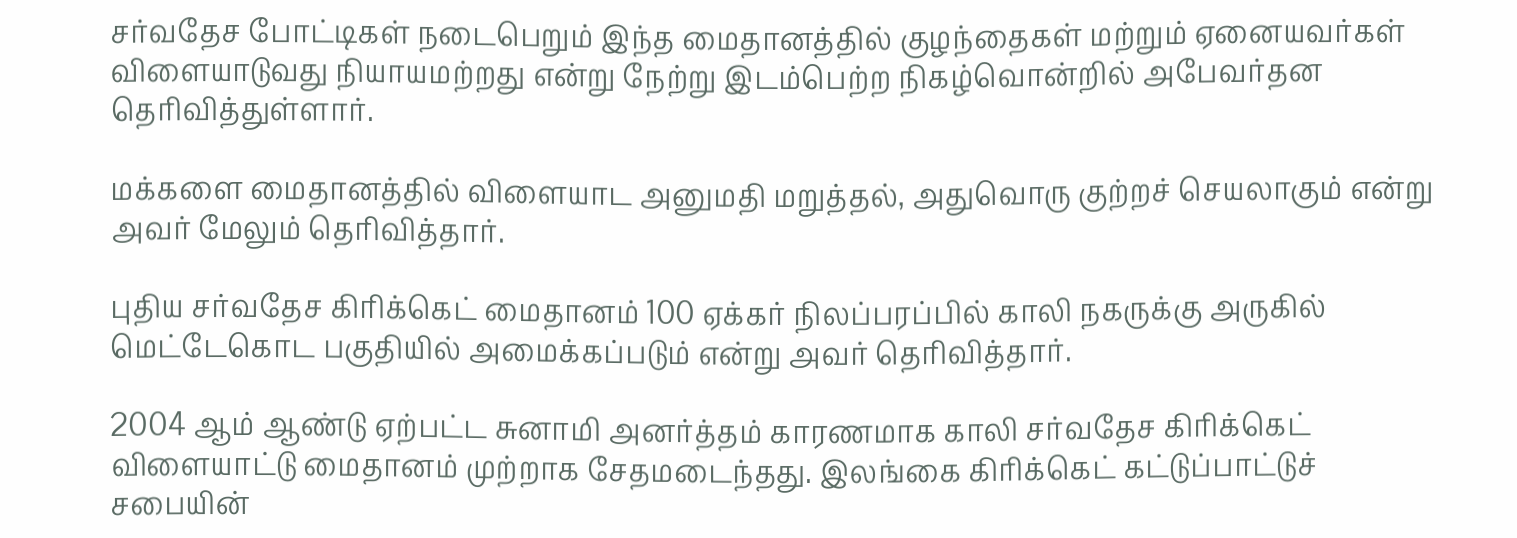சர்வதேச போட்டிகள் நடைபெறும் இந்த மைதானத்தில் குழந்தைகள் மற்றும் ஏனையவர்கள் விளையாடுவது நியாயமற்றது என்று நேற்று இடம்பெற்ற நிகழ்வொன்றில் அபேவர்தன தெரிவித்துள்ளார்.

மக்களை மைதானத்தில் விளையாட அனுமதி மறுத்தல், அதுவொரு குற்றச் செயலாகும் என்று அவர் மேலும் தெரிவித்தார்.

புதிய சர்வதேச கிரிக்கெட் மைதானம் 100 ஏக்கர் நிலப்பரப்பில் காலி நகருக்கு அருகில் மெட்டேகொட பகுதியில் அமைக்கப்படும் என்று அவர் தெரிவித்தார்.

2004 ஆம் ஆண்டு ஏற்பட்ட சுனாமி அனர்த்தம் காரணமாக காலி சர்வதேச கிரிக்கெட் விளையாட்டு மைதானம் முற்றாக சேதமடைந்தது. இலங்கை கிரிக்கெட் கட்டுப்பாட்டுச் சபையின்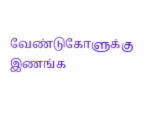வேண்டுகோளுக்கு இணங்க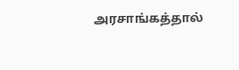அரசாங்கத்தால்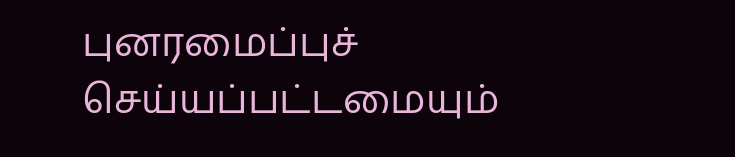புனரமைப்புச் செய்யப்பட்டமையும்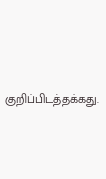குறிப்பிடத்தக்கது.